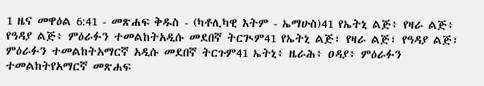1 ዜና መዋዕል 6:41 - መጽሐፍ ቅዱስ - (ካቶሊካዊ እትም - ኤማሁስ)41 የኤትኒ ልጅ፥ የዛራ ልጅ፥ የዓዳያ ልጅ፥ ምዕራፉን ተመልከትአዲሱ መደበኛ ትርጒም41 የኤትኒ ልጅ፣ የዛራ ልጅ፣ የዓዳያ ልጅ፣ ምዕራፉን ተመልከትአማርኛ አዲሱ መደበኛ ትርጉም41 ኤትኒ፥ ዜራሕ፥ ዐዳያ፥ ምዕራፉን ተመልከትየአማርኛ መጽሐፍ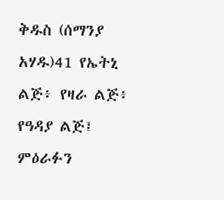ቅዱስ (ሰማንያ አሃዱ)41 የኤትኒ ልጅ፥ የዛራ ልጅ፥ የዓዳያ ልጅ፤ ምዕራፉን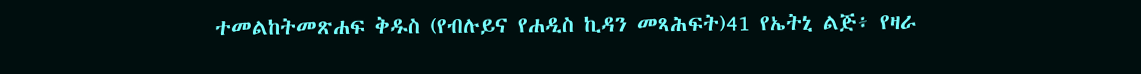ተመልከትመጽሐፍ ቅዱስ (የብሉይና የሐዲስ ኪዳን መጻሕፍት)41 የኤትኒ ልጅ፥ የዛራ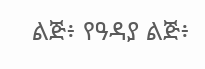ልጅ፥ የዓዳያ ልጅ፥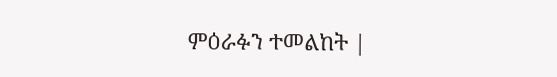ምዕራፉን ተመልከት |